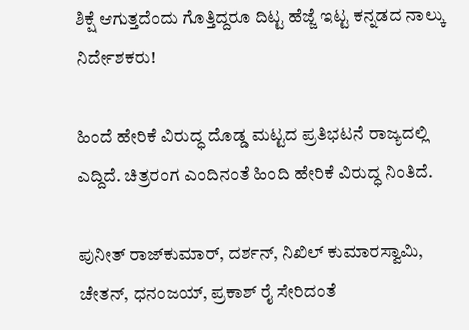ಶಿಕ್ಷೆ ಆಗುತ್ತದೆಂದು ಗೊತ್ತಿದ್ದರೂ ದಿಟ್ಟ ಹೆಜ್ಜೆ ಇಟ್ಟ ಕನ್ನಡದ ನಾಲ್ಕು ನಿರ್ದೇಶಕರು!

ಹಿಂದೆ ಹೇರಿಕೆ ವಿರುದ್ಧ ದೊಡ್ಡ ಮಟ್ಟದ ಪ್ರತಿಭಟನೆ ರಾಜ್ಯದಲ್ಲಿ ಎದ್ದಿದೆ. ಚಿತ್ರರಂಗ ಎಂದಿನಂತೆ ಹಿಂದಿ ಹೇರಿಕೆ ವಿರುದ್ಧ ನಿಂತಿದೆ.

ಪುನೀತ್ ರಾಜ್‌ಕುಮಾರ್, ದರ್ಶನ್, ನಿಖಿಲ್ ಕುಮಾರಸ್ವಾಮಿ, ಚೇತನ್, ಧನಂಜಯ್, ಪ್ರಕಾಶ್ ರೈ ಸೇರಿದಂತೆ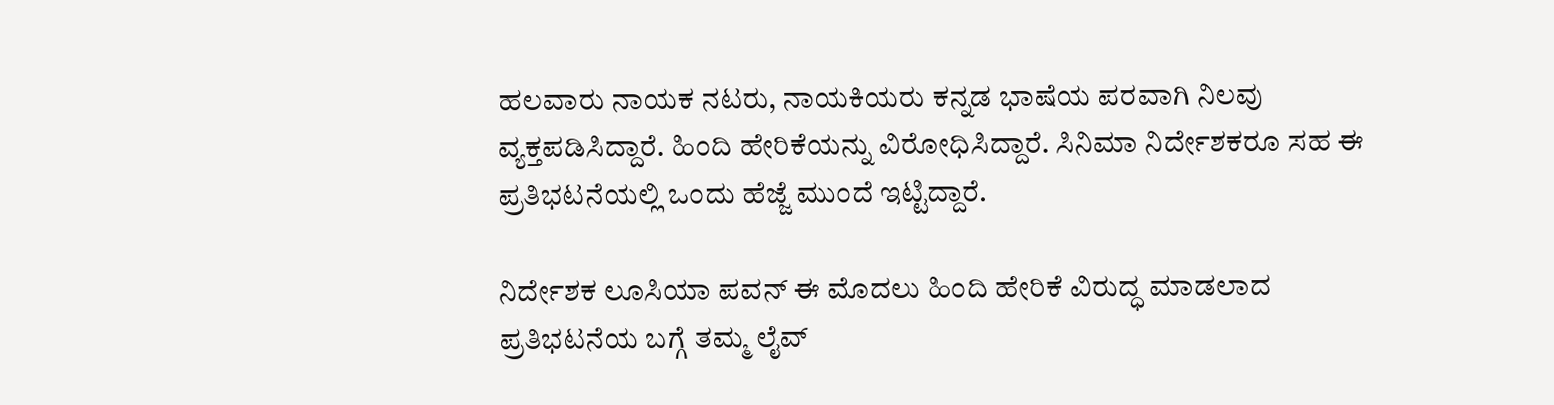ಹಲವಾರು ನಾಯಕ ನಟರು, ನಾಯಕಿಯರು ಕನ್ನಡ ಭಾಷೆಯ ಪರವಾಗಿ ನಿಲವು ವ್ಯಕ್ತಪಡಿಸಿದ್ದಾರೆ. ಹಿಂದಿ ಹೇರಿಕೆಯನ್ನು ವಿರೋಧಿಸಿದ್ದಾರೆ. ಸಿನಿಮಾ ನಿರ್ದೇಶಕರೂ ಸಹ ಈ ಪ್ರತಿಭಟನೆಯಲ್ಲಿ ಒಂದು ಹೆಜ್ಜೆ ಮುಂದೆ ಇಟ್ಟಿದ್ದಾರೆ.

ನಿರ್ದೇಶಕ ಲೂಸಿಯಾ ಪವನ್ ಈ ಮೊದಲು ಹಿಂದಿ ಹೇರಿಕೆ ವಿರುದ್ಧ ಮಾಡಲಾದ ಪ್ರತಿಭಟನೆಯ ಬಗ್ಗೆ ತಮ್ಮ ಲೈವ್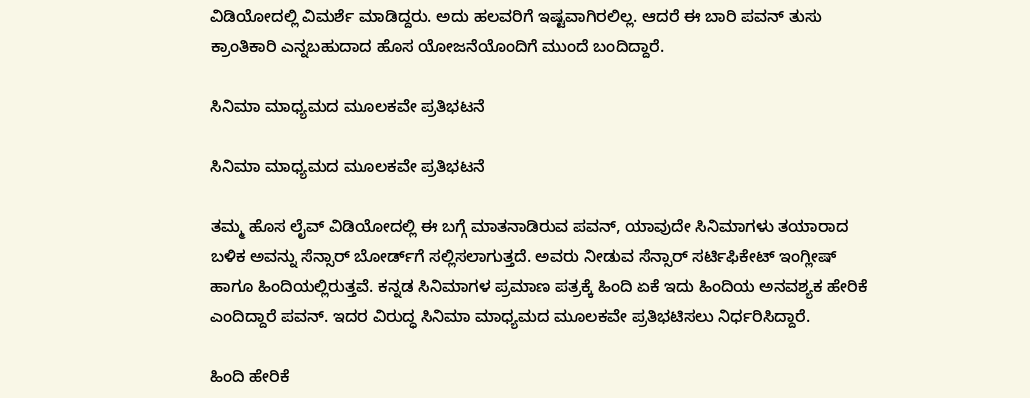ವಿಡಿಯೋದಲ್ಲಿ ವಿಮರ್ಶೆ ಮಾಡಿದ್ದರು. ಅದು ಹಲವರಿಗೆ ಇಷ್ಟವಾಗಿರಲಿಲ್ಲ. ಆದರೆ ಈ ಬಾರಿ ಪವನ್ ತುಸು ಕ್ರಾಂತಿಕಾರಿ ಎನ್ನಬಹುದಾದ ಹೊಸ ಯೋಜನೆಯೊಂದಿಗೆ ಮುಂದೆ ಬಂದಿದ್ದಾರೆ.

ಸಿನಿಮಾ ಮಾಧ್ಯಮದ ಮೂಲಕವೇ ಪ್ರತಿಭಟನೆ

ಸಿನಿಮಾ ಮಾಧ್ಯಮದ ಮೂಲಕವೇ ಪ್ರತಿಭಟನೆ

ತಮ್ಮ ಹೊಸ ಲೈವ್ ವಿಡಿಯೋದಲ್ಲಿ ಈ ಬಗ್ಗೆ ಮಾತನಾಡಿರುವ ಪವನ್, ಯಾವುದೇ ಸಿನಿಮಾಗಳು ತಯಾರಾದ ಬಳಿಕ ಅವನ್ನು ಸೆನ್ಸಾರ್‌ ಬೋರ್ಡ್‌ಗೆ ಸಲ್ಲಿಸಲಾಗುತ್ತದೆ. ಅವರು ನೀಡುವ ಸೆನ್ಸಾರ್ ಸರ್ಟಿಫಿಕೇಟ್ ಇಂಗ್ಲೀಷ್ ಹಾಗೂ ಹಿಂದಿಯಲ್ಲಿರುತ್ತವೆ. ಕನ್ನಡ ಸಿನಿಮಾಗಳ ಪ್ರಮಾಣ ಪತ್ರಕ್ಕೆ ಹಿಂದಿ ಏಕೆ ಇದು ಹಿಂದಿಯ ಅನವಶ್ಯಕ ಹೇರಿಕೆ ಎಂದಿದ್ದಾರೆ ಪವನ್. ಇದರ ವಿರುದ್ಧ ಸಿನಿಮಾ ಮಾಧ್ಯಮದ ಮೂಲಕವೇ ಪ್ರತಿಭಟಿಸಲು ನಿರ್ಧರಿಸಿದ್ದಾರೆ.

ಹಿಂದಿ ಹೇರಿಕೆ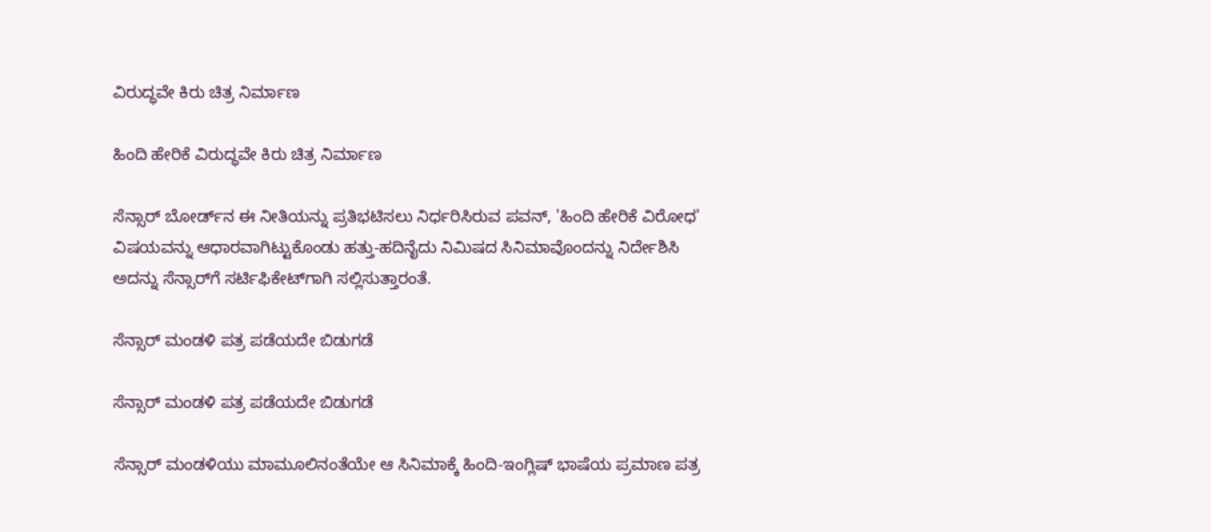ವಿರುದ್ಧವೇ ಕಿರು ಚಿತ್ರ ನಿರ್ಮಾಣ

ಹಿಂದಿ ಹೇರಿಕೆ ವಿರುದ್ಧವೇ ಕಿರು ಚಿತ್ರ ನಿರ್ಮಾಣ

ಸೆನ್ಸಾರ್‌ ಬೋರ್ಡ್‌ನ ಈ ನೀತಿಯನ್ನು ಪ್ರತಿಭಟಿಸಲು ನಿರ್ಧರಿಸಿರುವ ಪವನ್, 'ಹಿಂದಿ ಹೇರಿಕೆ ವಿರೋಧ' ವಿಷಯವನ್ನು ಆಧಾರವಾಗಿಟ್ಟುಕೊಂಡು ಹತ್ತು-ಹದಿನೈದು ನಿಮಿಷದ ಸಿನಿಮಾವೊಂದನ್ನು ನಿರ್ದೇಶಿಸಿ ಅದನ್ನು ಸೆನ್ಸಾರ್‌ಗೆ ಸರ್ಟಿಫಿಕೇಟ್‌ಗಾಗಿ ಸಲ್ಲಿಸುತ್ತಾರಂತೆ.

ಸೆನ್ಸಾರ್ ಮಂಡಳಿ ಪತ್ರ ಪಡೆಯದೇ ಬಿಡುಗಡೆ

ಸೆನ್ಸಾರ್ ಮಂಡಳಿ ಪತ್ರ ಪಡೆಯದೇ ಬಿಡುಗಡೆ

ಸೆನ್ಸಾರ್ ಮಂಡಳಿಯು ಮಾಮೂಲಿನಂತೆಯೇ ಆ ಸಿನಿಮಾಕ್ಕೆ ಹಿಂದಿ-ಇಂಗ್ಲಿಷ್ ಭಾಷೆಯ ಪ್ರಮಾಣ ಪತ್ರ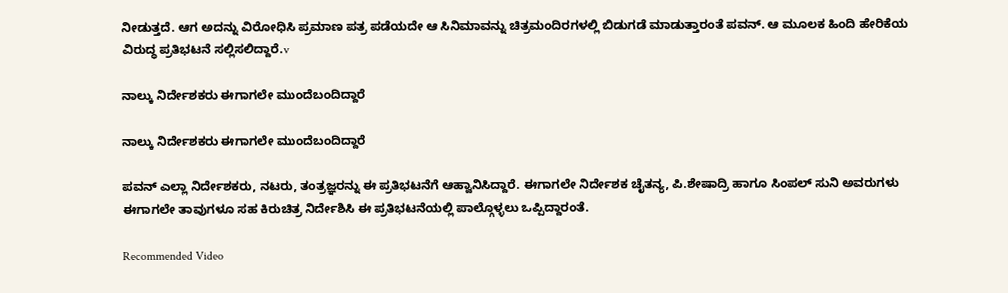ನೀಡುತ್ತದೆ. ಆಗ ಅದನ್ನು ವಿರೋಧಿಸಿ ಪ್ರಮಾಣ ಪತ್ರ ಪಡೆಯದೇ ಆ ಸಿನಿಮಾವನ್ನು ಚಿತ್ರಮಂದಿರಗಳಲ್ಲಿ ಬಿಡುಗಡೆ ಮಾಡುತ್ತಾರಂತೆ ಪವನ್. ಆ ಮೂಲಕ ಹಿಂದಿ ಹೇರಿಕೆಯ ವಿರುದ್ಧ ಪ್ರತಿಭಟನೆ ಸಲ್ಲಿಸಲಿದ್ದಾರೆ.v

ನಾಲ್ಕು ನಿರ್ದೇಶಕರು ಈಗಾಗಲೇ ಮುಂದೆಬಂದಿದ್ದಾರೆ

ನಾಲ್ಕು ನಿರ್ದೇಶಕರು ಈಗಾಗಲೇ ಮುಂದೆಬಂದಿದ್ದಾರೆ

ಪವನ್ ಎಲ್ಲಾ ನಿರ್ದೇಶಕರು, ನಟರು, ತಂತ್ರಜ್ಞರನ್ನು ಈ ಪ್ರತಿಭಟನೆಗೆ ಆಹ್ವಾನಿಸಿದ್ದಾರೆ. ಈಗಾಗಲೇ ನಿರ್ದೇಶಕ ಚೈತನ್ಯ, ಪಿ.ಶೇಷಾದ್ರಿ ಹಾಗೂ ಸಿಂಪಲ್ ಸುನಿ ಅವರುಗಳು ಈಗಾಗಲೇ ತಾವುಗಳೂ ಸಹ ಕಿರುಚಿತ್ರ ನಿರ್ದೇಶಿಸಿ ಈ ಪ್ರತಿಭಟನೆಯಲ್ಲಿ ಪಾಲ್ಗೊಳ್ಳಲು ಒಪ್ಪಿದ್ದಾರಂತೆ.

Recommended Video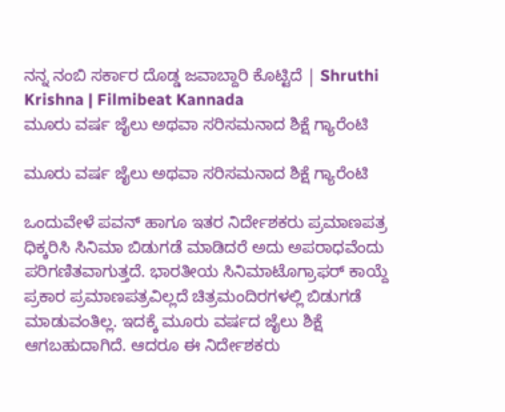ನನ್ನ ನಂಬಿ ಸರ್ಕಾರ ದೊಡ್ಡ ಜವಾಬ್ದಾರಿ ಕೊಟ್ಟಿದೆ | Shruthi Krishna | Filmibeat Kannada
ಮೂರು ವರ್ಷ ಜೈಲು ಅಥವಾ ಸರಿಸಮನಾದ ಶಿಕ್ಷೆ ಗ್ಯಾರೆಂಟಿ

ಮೂರು ವರ್ಷ ಜೈಲು ಅಥವಾ ಸರಿಸಮನಾದ ಶಿಕ್ಷೆ ಗ್ಯಾರೆಂಟಿ

ಒಂದುವೇಳೆ ಪವನ್ ಹಾಗೂ ಇತರ ನಿರ್ದೇಶಕರು ಪ್ರಮಾಣಪತ್ರ ಧಿಕ್ಕರಿಸಿ ಸಿನಿಮಾ ಬಿಡುಗಡೆ ಮಾಡಿದರೆ ಅದು ಅಪರಾಧವೆಂದು ಪರಿಗಣಿತವಾಗುತ್ತದೆ. ಭಾರತೀಯ ಸಿನಿಮಾಟೊಗ್ರಾಫರ್ ಕಾಯ್ದೆ ಪ್ರಕಾರ ಪ್ರಮಾಣಪತ್ರವಿಲ್ಲದೆ ಚಿತ್ರಮಂದಿರಗಳಲ್ಲಿ ಬಿಡುಗಡೆ ಮಾಡುವಂತಿಲ್ಲ. ಇದಕ್ಕೆ ಮೂರು ವರ್ಷದ ಜೈಲು ಶಿಕ್ಷೆ ಆಗಬಹುದಾಗಿದೆ. ಆದರೂ ಈ ನಿರ್ದೇಶಕರು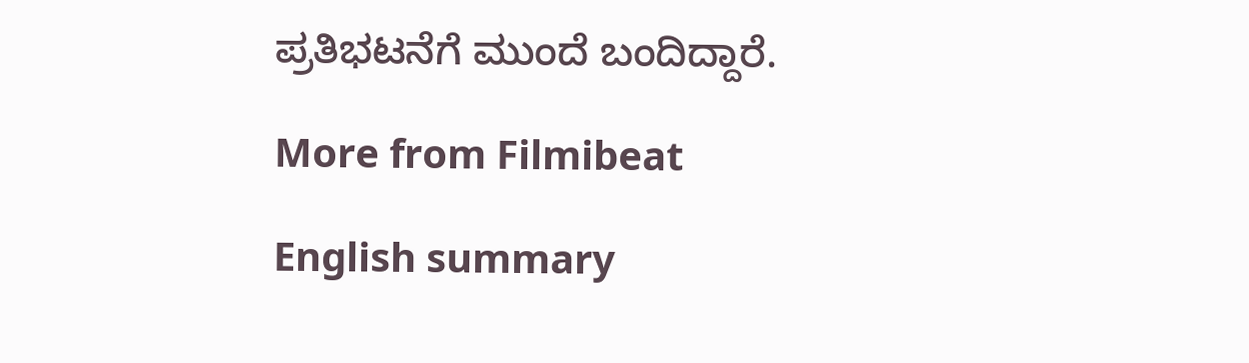ಪ್ರತಿಭಟನೆಗೆ ಮುಂದೆ ಬಂದಿದ್ದಾರೆ.

More from Filmibeat

English summary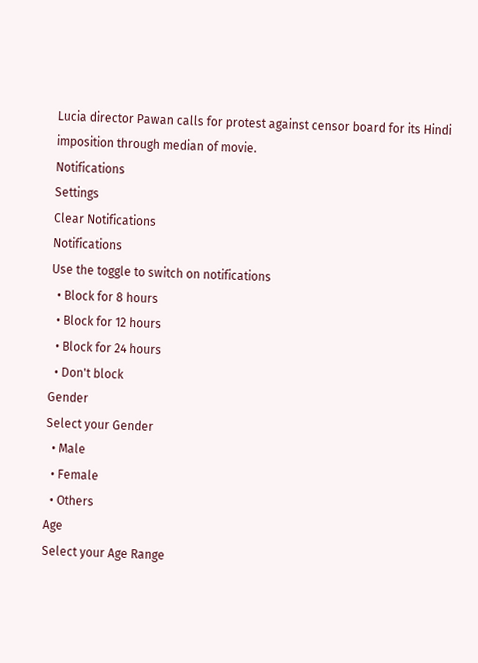Lucia director Pawan calls for protest against censor board for its Hindi imposition through median of movie.
Notifications
Settings
Clear Notifications
Notifications
Use the toggle to switch on notifications
  • Block for 8 hours
  • Block for 12 hours
  • Block for 24 hours
  • Don't block
Gender
Select your Gender
  • Male
  • Female
  • Others
Age
Select your Age Range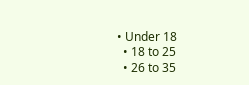• Under 18
  • 18 to 25
  • 26 to 35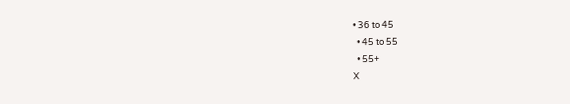• 36 to 45
  • 45 to 55
  • 55+
X